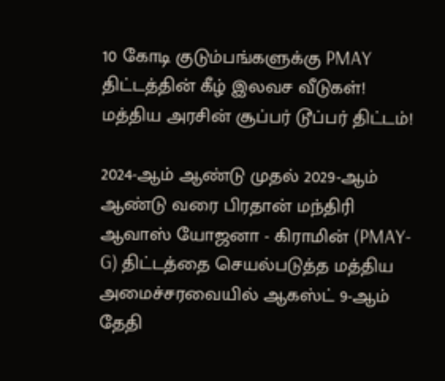10 கோடி குடும்பங்களுக்கு PMAY திட்டத்தின் கீழ் இலவச வீடுகள்! மத்திய அரசின் சூப்பர் டூப்பர் திட்டம்!

2024-ஆம் ஆண்டு முதல் 2029-ஆம் ஆண்டு வரை பிரதான் மந்திரி ஆவாஸ் யோஜனா - கிராமின் (PMAY-G) திட்டத்தை செயல்படுத்த மத்திய அமைச்சரவையில் ஆகஸ்ட் 9-ஆம் தேதி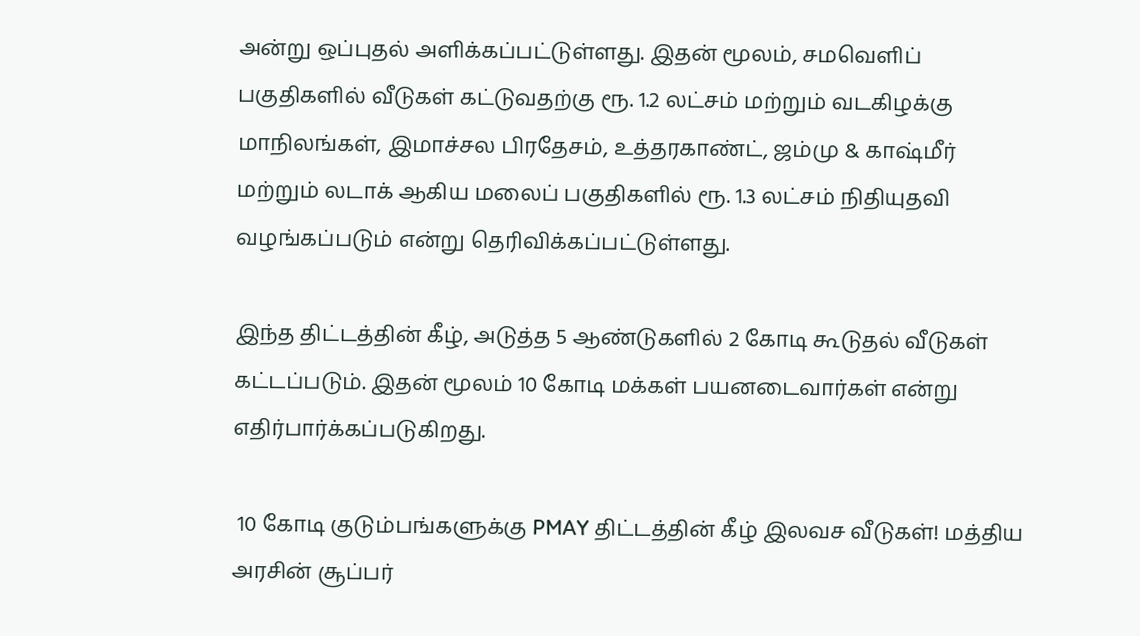அன்று ஒப்புதல் அளிக்கப்பட்டுள்ளது. இதன் மூலம், சமவெளிப் பகுதிகளில் வீடுகள் கட்டுவதற்கு ரூ. 1.2 லட்சம் மற்றும் வடகிழக்கு மாநிலங்கள், இமாச்சல பிரதேசம், உத்தரகாண்ட், ஜம்மு & காஷ்மீர் மற்றும் லடாக் ஆகிய மலைப் பகுதிகளில் ரூ. 1.3 லட்சம் நிதியுதவி வழங்கப்படும் என்று தெரிவிக்கப்பட்டுள்ளது.

இந்த திட்டத்தின் கீழ், அடுத்த 5 ஆண்டுகளில் 2 கோடி கூடுதல் வீடுகள் கட்டப்படும். இதன் மூலம் 10 கோடி மக்கள் பயனடைவார்கள் என்று எதிர்பார்க்கப்படுகிறது.

 10 கோடி குடும்பங்களுக்கு PMAY திட்டத்தின் கீழ் இலவச வீடுகள்! மத்திய அரசின் சூப்பர்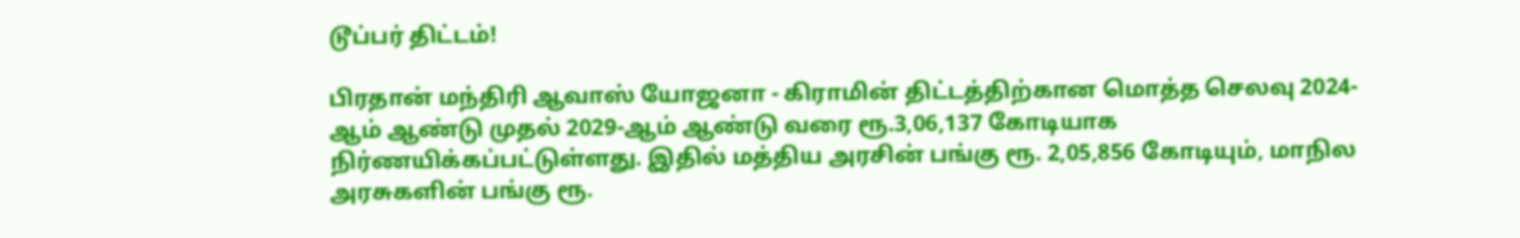டூப்பர் திட்டம்!

பிரதான் மந்திரி ஆவாஸ் யோஜனா - கிராமின் திட்டத்திற்கான மொத்த செலவு 2024-ஆம் ஆண்டு முதல் 2029-ஆம் ஆண்டு வரை ரூ.3,06,137 கோடியாக நிர்ணயிக்கப்பட்டுள்ளது. இதில் மத்திய அரசின் பங்கு ரூ. 2,05,856 கோடியும், மாநில அரசுகளின் பங்கு ரூ.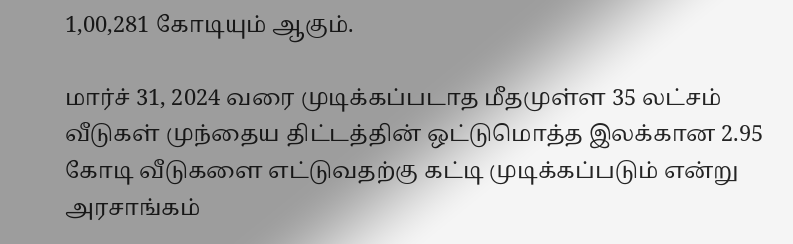1,00,281 கோடியும் ஆகும்.

மார்ச் 31, 2024 வரை முடிக்கப்படாத மீதமுள்ள 35 லட்சம் வீடுகள் முந்தைய திட்டத்தின் ஒட்டுமொத்த இலக்கான 2.95 கோடி வீடுகளை எட்டுவதற்கு கட்டி முடிக்கப்படும் என்று அரசாங்கம்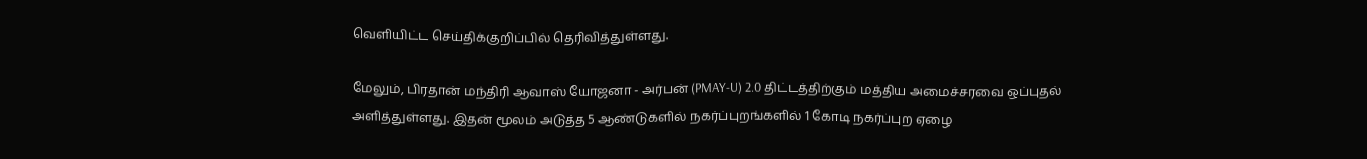வெளியிட்ட செய்திக்குறிப்பில் தெரிவித்துள்ளது.

மேலும், பிரதான் மந்திரி ஆவாஸ் யோஜனா - அர்பன் (PMAY-U) 2.0 திட்டத்திற்கும் மத்திய அமைச்சரவை ஒப்புதல் அளித்துள்ளது. இதன் மூலம் அடுத்த 5 ஆண்டுகளில் நகர்ப்புறங்களில் 1 கோடி நகர்ப்புற ஏழை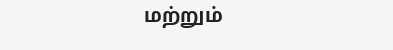மற்றும்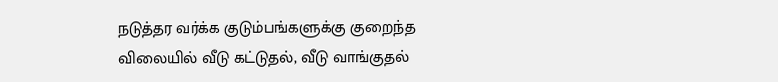நடுத்தர வர்க்க குடும்பங்களுக்கு குறைந்த விலையில் வீடு கட்டுதல், வீடு வாங்குதல்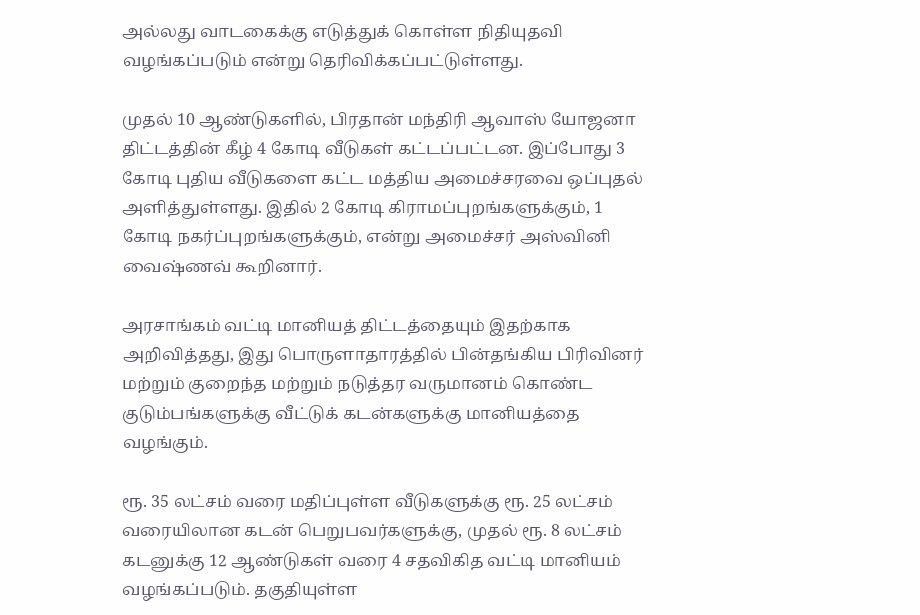அல்லது வாடகைக்கு எடுத்துக் கொள்ள நிதியுதவி வழங்கப்படும் என்று தெரிவிக்கப்பட்டுள்ளது.

முதல் 10 ஆண்டுகளில், பிரதான் மந்திரி ஆவாஸ் யோஜனா திட்டத்தின் கீழ் 4 கோடி வீடுகள் கட்டப்பட்டன. இப்போது 3 கோடி புதிய வீடுகளை கட்ட மத்திய அமைச்சரவை ஒப்புதல் அளித்துள்ளது. இதில் 2 கோடி கிராமப்புறங்களுக்கும், 1 கோடி நகர்ப்புறங்களுக்கும், என்று அமைச்சர் அஸ்வினி வைஷ்ணவ் கூறினார்.

அரசாங்கம் வட்டி மானியத் திட்டத்தையும் இதற்காக அறிவித்தது, இது பொருளாதாரத்தில் பின்தங்கிய பிரிவினர் மற்றும் குறைந்த மற்றும் நடுத்தர வருமானம் கொண்ட குடும்பங்களுக்கு வீட்டுக் கடன்களுக்கு மானியத்தை வழங்கும்.

ரூ. 35 லட்சம் வரை மதிப்புள்ள வீடுகளுக்கு ரூ. 25 லட்சம் வரையிலான கடன் பெறுபவர்களுக்கு, முதல் ரூ. 8 லட்சம் கடனுக்கு 12 ஆண்டுகள் வரை 4 சதவிகித வட்டி மானியம் வழங்கப்படும். தகுதியுள்ள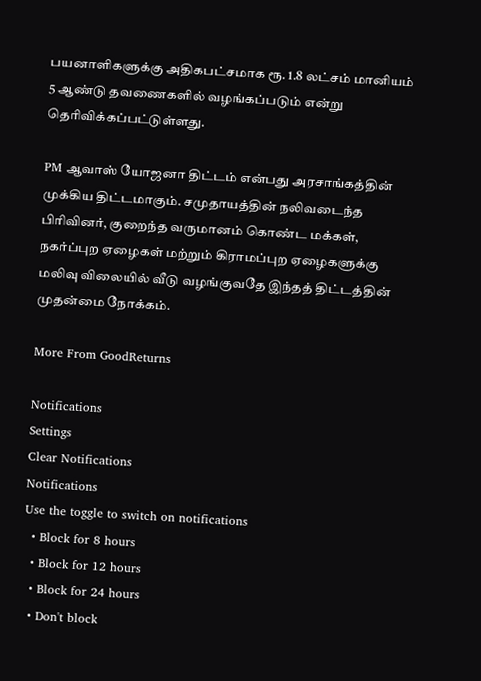பயனாளிகளுக்கு அதிகபட்சமாக ரூ. 1.8 லட்சம் மானியம் 5 ஆண்டு தவணைகளில் வழங்கப்படும் என்று தெரிவிக்கப்பட்டுள்ளது.

PM ஆவாஸ் யோஜனா திட்டம் என்பது அரசாங்கத்தின் முக்கிய திட்டமாகும். சமுதாயத்தின் நலிவடைந்த பிரிவினர், குறைந்த வருமானம் கொண்ட மக்கள், நகர்ப்புற ஏழைகள் மற்றும் கிராமப்புற ஏழைகளுக்கு மலிவு விலையில் வீடு வழங்குவதே இந்தத் திட்டத்தின் முதன்மை நோக்கம்.

More From GoodReturns

Notifications
Settings
Clear Notifications
Notifications
Use the toggle to switch on notifications
  • Block for 8 hours
  • Block for 12 hours
  • Block for 24 hours
  • Don't block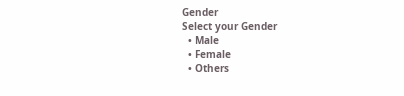Gender
Select your Gender
  • Male
  • Female
  • Others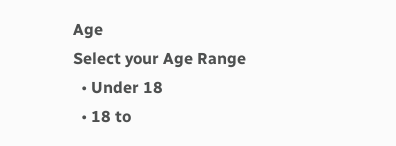Age
Select your Age Range
  • Under 18
  • 18 to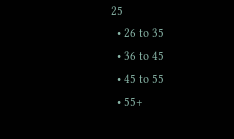25
  • 26 to 35
  • 36 to 45
  • 45 to 55
  • 55+